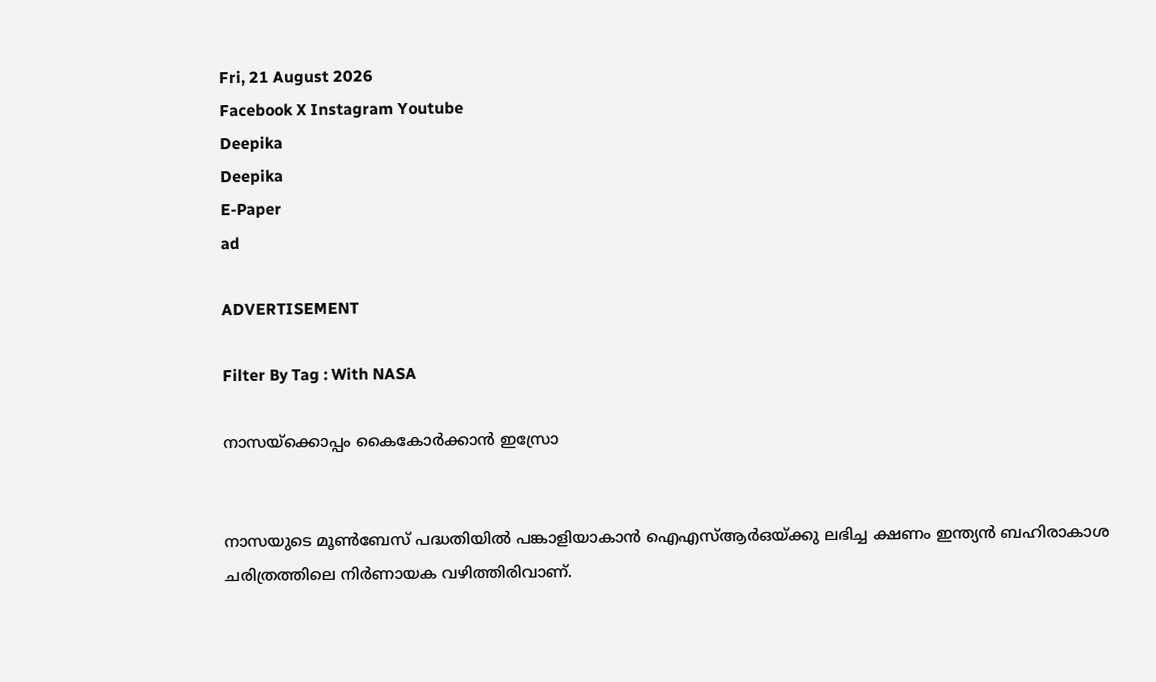Fri, 21 August 2026
Facebook X Instagram Youtube
Deepika
Deepika
E-Paper
ad

ADVERTISEMENT

Filter By Tag : With NASA

നാസയ്ക്കൊപ്പം കൈകോർക്കാൻ ഇസ്രോ


നാസയുടെ മൂൺബേസ് പദ്ധതിയിൽ പങ്കാളിയാകാൻ ഐഎസ്ആർഒയ്ക്കു ലഭിച്ച ക്ഷണം ഇന്ത്യൻ ബഹിരാകാശ ചരിത്രത്തിലെ നിർണായക വഴിത്തിരിവാണ്.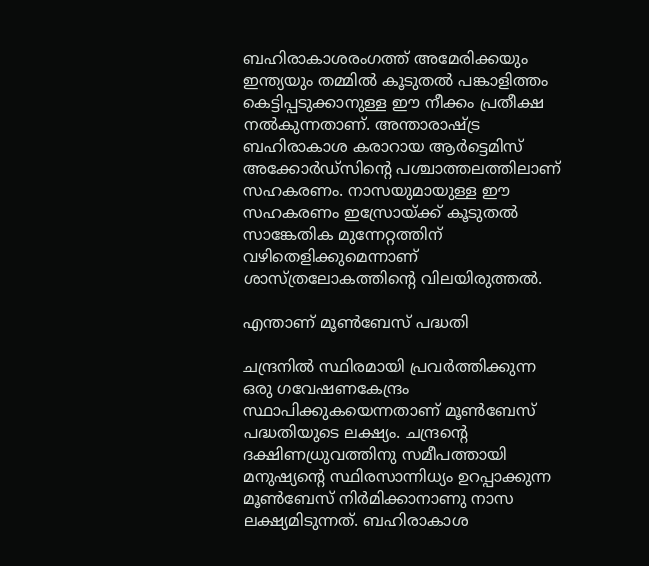ബഹിരാകാശരംഗത്ത് അമേരിക്കയും ഇന്ത്യയും തമ്മിൽ കൂടുതൽ പങ്കാളിത്തം കെട്ടിപ്പടുക്കാനുള്ള ഈ നീക്കം പ്രതീക്ഷ നൽകുന്നതാണ്. അന്താരാഷ്‌ട്ര ബഹിരാകാശ കരാറായ ആർട്ടെമിസ് അക്കോർഡ്‌സിന്‍റെ പശ്ചാത്തലത്തിലാണ് സഹകരണം. നാസയുമായുള്ള ഈ സഹകരണം ഇസ്രോയ്ക്ക് കൂടുതൽ സാങ്കേതിക മുന്നേറ്റത്തിന് വഴിതെളിക്കുമെന്നാണ് ശാസ്ത്രലോകത്തിന്‍റെ വിലയിരുത്തൽ.

എന്താണ് മൂൺബേസ് പദ്ധതി

ചന്ദ്രനിൽ സ്ഥിരമായി പ്രവർത്തിക്കുന്ന ഒരു ഗവേഷണകേന്ദ്രം സ്ഥാപിക്കുകയെന്നതാണ് മൂൺബേസ് പദ്ധതിയുടെ ലക്ഷ്യം. ചന്ദ്രന്‍റെ ദക്ഷിണധ്രുവത്തിനു സമീപത്തായി മനുഷ്യന്‍റെ സ്ഥിരസാന്നിധ്യം ഉറപ്പാക്കുന്ന മൂൺബേസ് നിർമിക്കാനാണു നാസ ലക്ഷ്യമിടുന്നത്. ബഹിരാകാശ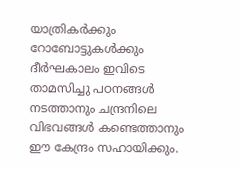യാത്രികർക്കും റോബോട്ടുകൾക്കും ദീർഘകാലം ഇവിടെ താമസിച്ചു പഠനങ്ങൾ നടത്താനും ചന്ദ്രനിലെ വിഭവങ്ങൾ കണ്ടെത്താനും ഈ കേന്ദ്രം സഹായിക്കും.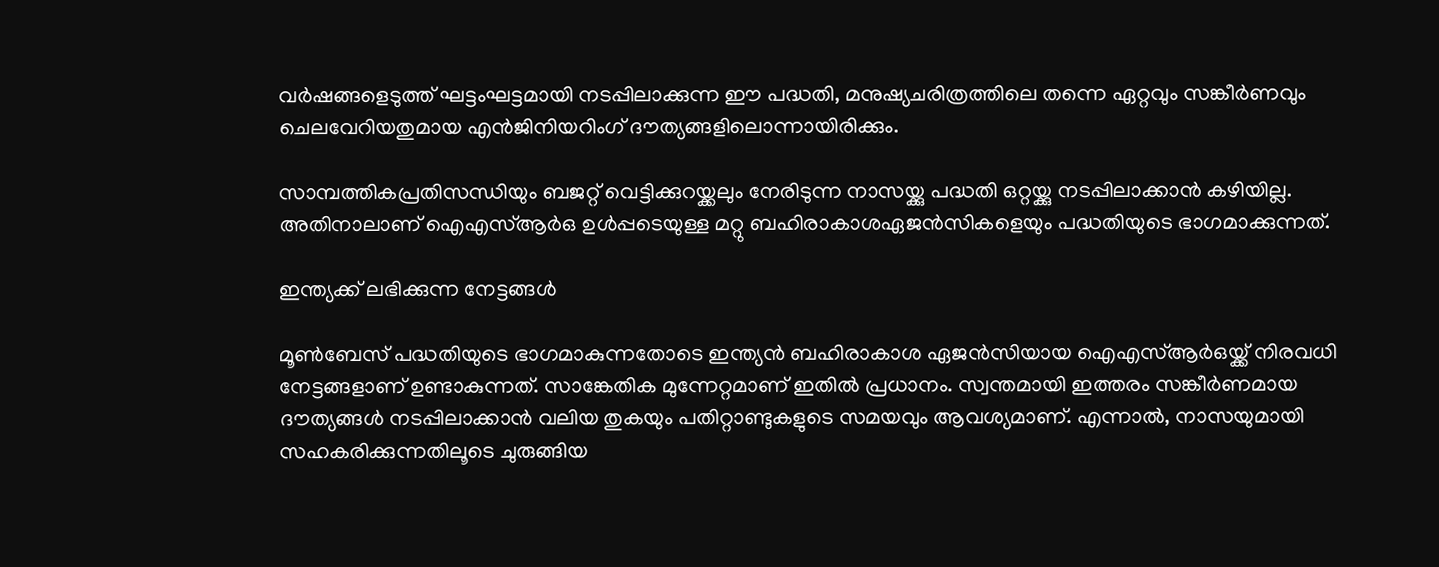വർഷങ്ങളെടുത്ത് ഘട്ടംഘട്ടമായി നടപ്പിലാക്കുന്ന ഈ പദ്ധതി, മനുഷ്യചരിത്രത്തിലെ തന്നെ ഏറ്റവും സങ്കീർണവും ചെലവേറിയതുമായ എൻജിനിയറിംഗ് ദൗത്യങ്ങളിലൊന്നായിരിക്കും.

സാമ്പത്തികപ്രതിസന്ധിയും ബജറ്റ് വെട്ടിക്കുറയ്ക്കലും നേരിടുന്ന നാസയ്ക്കു പദ്ധതി ഒറ്റയ്ക്കു നടപ്പിലാക്കാൻ കഴിയില്ല. അതിനാലാണ് ഐഎസ്ആർഒ ഉൾപ്പടെയുള്ള മറ്റു ബഹിരാകാശഏജൻസികളെയും പദ്ധതിയുടെ ഭാഗമാക്കുന്നത്.

ഇന്ത്യക്ക് ലഭിക്കുന്ന നേട്ടങ്ങൾ

മൂൺബേസ് പദ്ധതിയുടെ ഭാഗമാകുന്നതോടെ ഇന്ത്യൻ ബഹിരാകാശ ഏജൻസിയായ ഐഎസ്ആർഒയ്ക്ക് നിരവധി നേട്ടങ്ങളാണ് ഉണ്ടാകുന്നത്. സാങ്കേതിക മുന്നേറ്റമാണ് ഇതിൽ പ്രധാനം. സ്വന്തമായി ഇത്തരം സങ്കീർണമായ ദൗത്യങ്ങൾ നടപ്പിലാക്കാൻ വലിയ തുകയും പതിറ്റാണ്ടുകളുടെ സമയവും ആവശ്യമാണ്. എന്നാൽ, നാസയുമായി സഹകരിക്കുന്നതിലൂടെ ചുരുങ്ങിയ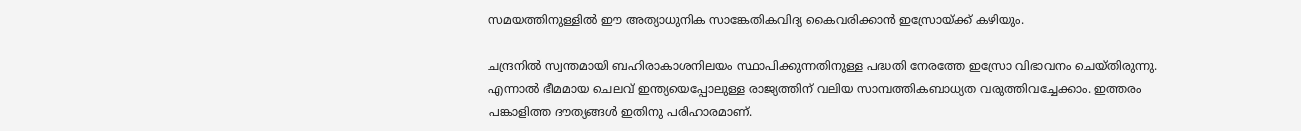സമയത്തിനുള്ളിൽ ഈ അത്യാധുനിക സാങ്കേതികവിദ്യ കൈവരിക്കാൻ ഇസ്രോയ്ക്ക് കഴിയും.

ചന്ദ്രനിൽ സ്വന്തമായി ബഹിരാകാശനിലയം സ്ഥാപിക്കുന്നതിനുള്ള പദ്ധതി നേരത്തേ ഇസ്രോ വിഭാവനം ചെയ്തിരുന്നു. എന്നാൽ ഭീമമായ ചെലവ് ഇന്ത്യയെപ്പോലുള്ള രാജ്യത്തിന് വലിയ സാമ്പത്തികബാധ്യത വരുത്തിവച്ചേക്കാം. ഇത്തരം പങ്കാളിത്ത ദൗത്യങ്ങൾ ഇതിനു പരിഹാരമാണ്.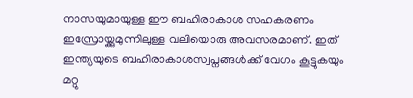നാസയുമായുള്ള ഈ ബഹിരാകാശ സഹകരണം ഇസ്രോയ്ക്കുമുന്നിലുള്ള വലിയൊരു അവസരമാണ്. ഇത് ഇന്ത്യയുടെ ബഹിരാകാശസ്വപ്നങ്ങൾക്ക് വേഗം കൂട്ടുകയും മറ്റു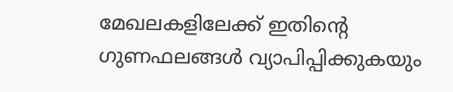മേഖലകളിലേക്ക് ഇതിന്‍റെ ഗുണഫലങ്ങൾ വ്യാപിപ്പിക്കുകയും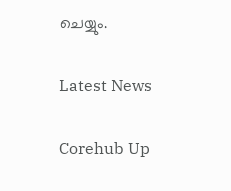ചെയ്യും.

Latest News

Corehub Up